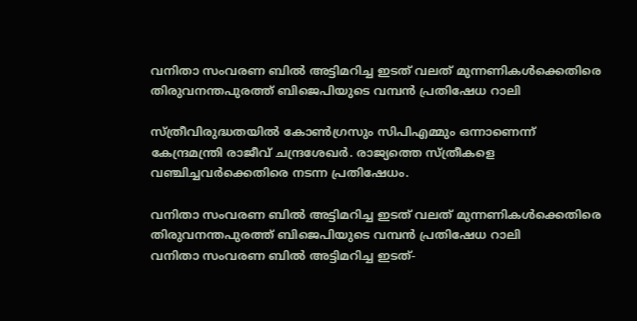വനിതാ സംവരണ ബിൽ അട്ടിമറിച്ച ഇടത് വലത് മുന്നണികൾക്കെതിരെ തിരുവനന്തപുരത്ത് ബിജെപിയുടെ വമ്പൻ പ്രതിഷേധ റാലി

സ്ത്രീവിരുദ്ധതയിൽ കോൺഗ്രസും സിപിഎമ്മും ഒന്നാണെന്ന് കേന്ദ്രമന്ത്രി രാജീവ് ചന്ദ്രശേഖർ. രാജ്യത്തെ സ്ത്രീകളെ വഞ്ചിച്ചവർക്കെതിരെ നടന്ന പ്രതിഷേധം.

വനിതാ സംവരണ ബിൽ അട്ടിമറിച്ച ഇടത് വലത് മുന്നണികൾക്കെതിരെ തിരുവനന്തപുരത്ത് ബിജെപിയുടെ വമ്പൻ പ്രതിഷേധ റാലി
വനിതാ സംവരണ ബിൽ അട്ടിമറിച്ച ഇടത്-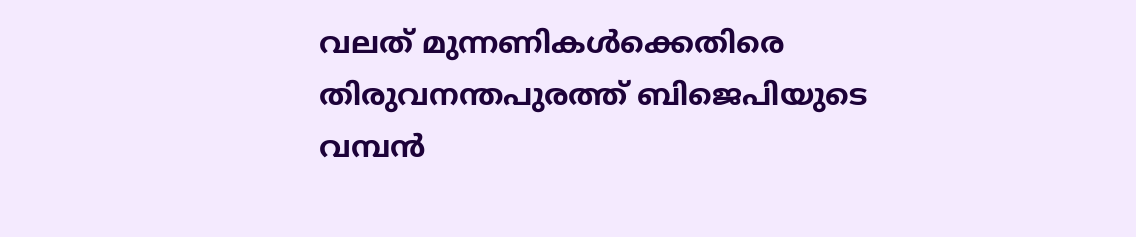വലത് മുന്നണികൾക്കെതിരെ തിരുവനന്തപുരത്ത് ബിജെപിയുടെ വമ്പൻ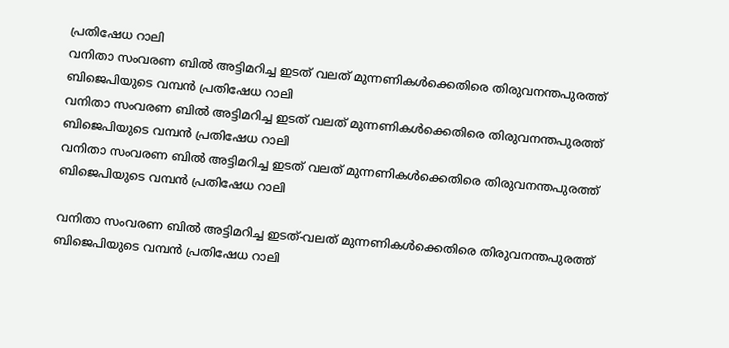പ്രതിഷേധ റാലി
വനിതാ സംവരണ ബിൽ അട്ടിമറിച്ച ഇടത് വലത് മുന്നണികൾക്കെതിരെ തിരുവനന്തപുരത്ത് ബിജെപിയുടെ വമ്പൻ പ്രതിഷേധ റാലി
വനിതാ സംവരണ ബിൽ അട്ടിമറിച്ച ഇടത് വലത് മുന്നണികൾക്കെതിരെ തിരുവനന്തപുരത്ത് ബിജെപിയുടെ വമ്പൻ പ്രതിഷേധ റാലി
വനിതാ സംവരണ ബിൽ അട്ടിമറിച്ച ഇടത് വലത് മുന്നണികൾക്കെതിരെ തിരുവനന്തപുരത്ത് ബിജെപിയുടെ വമ്പൻ പ്രതിഷേധ റാലി

വനിതാ സംവരണ ബിൽ അട്ടിമറിച്ച ഇടത്-വലത് മുന്നണികൾക്കെതിരെ തിരുവനന്തപുരത്ത് ബിജെപിയുടെ വമ്പൻ പ്രതിഷേധ റാലി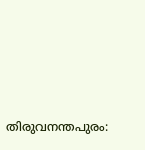തിരുവനന്തപുരം: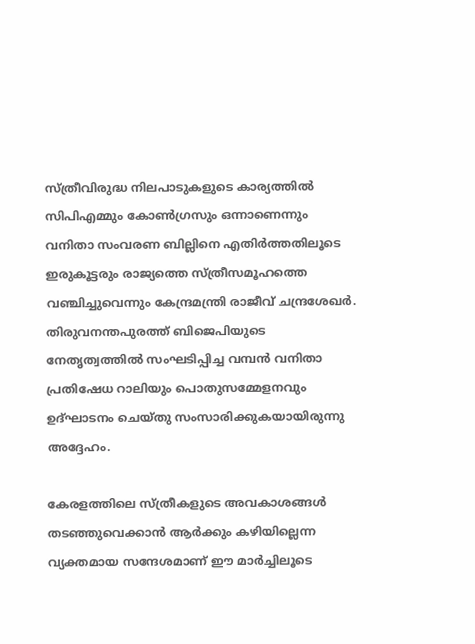സ്ത്രീവിരുദ്ധ നിലപാടുകളുടെ കാര്യത്തിൽ സിപിഎമ്മും കോൺഗ്രസും ഒന്നാണെന്നും വനിതാ സംവരണ ബില്ലിനെ എതിർത്തതിലൂടെ ഇരുകൂട്ടരും രാജ്യത്തെ സ്ത്രീസമൂഹത്തെ വഞ്ചിച്ചുവെന്നും കേന്ദ്രമന്ത്രി രാജീവ് ചന്ദ്രശേഖർ. തിരുവനന്തപുരത്ത് ബിജെപിയുടെ നേതൃത്വത്തിൽ സംഘടിപ്പിച്ച വമ്പൻ വനിതാ പ്രതിഷേധ റാലിയും പൊതുസമ്മേളനവും ഉദ്ഘാടനം ചെയ്തു സംസാരിക്കുകയായിരുന്നു അദ്ദേഹം.

കേരളത്തിലെ സ്ത്രീകളുടെ അവകാശങ്ങൾ തടഞ്ഞുവെക്കാൻ ആർക്കും കഴിയില്ലെന്ന വ്യക്തമായ സന്ദേശമാണ് ഈ മാർച്ചിലൂടെ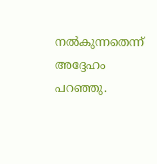നൽകുന്നതെന്ന് അദ്ദേഹം പറഞ്ഞു.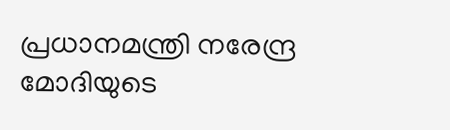പ്രധാനമന്ത്രി നരേന്ദ്ര മോദിയുടെ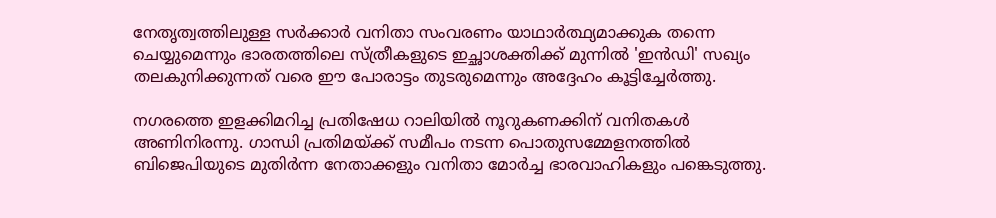നേതൃത്വത്തിലുള്ള സർക്കാർ വനിതാ സംവരണം യാഥാർത്ഥ്യമാക്കുക തന്നെ ചെയ്യുമെന്നും ഭാരതത്തിലെ സ്ത്രീകളുടെ ഇച്ഛാശക്തിക്ക് മുന്നിൽ 'ഇൻഡി' സഖ്യം തലകുനിക്കുന്നത് വരെ ഈ പോരാട്ടം തുടരുമെന്നും അദ്ദേഹം കൂട്ടിച്ചേർത്തു.

നഗരത്തെ ഇളക്കിമറിച്ച പ്രതിഷേധ റാലിയിൽ നൂറുകണക്കിന് വനിതകൾ അണിനിരന്നു. ഗാന്ധി പ്രതിമയ്ക്ക് സമീപം നടന്ന പൊതുസമ്മേളനത്തിൽ ബിജെപിയുടെ മുതിർന്ന നേതാക്കളും വനിതാ മോർച്ച ഭാരവാഹികളും പങ്കെടുത്തു.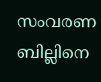സംവരണ ബില്ലിനെ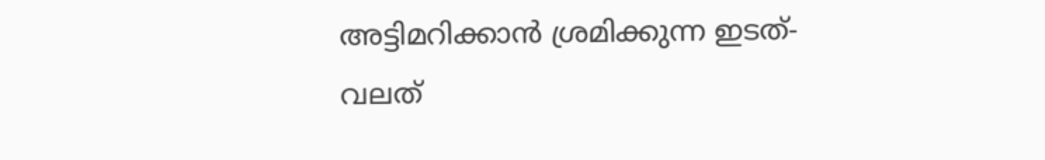അട്ടിമറിക്കാൻ ശ്രമിക്കുന്ന ഇടത്-വലത്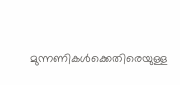മുന്നണികൾക്കെതിരെയുള്ള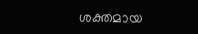ശക്തമായ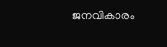ജനവികാരം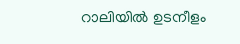റാലിയിൽ ഉടനീളം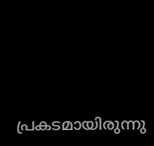പ്രകടമായിരുന്നു